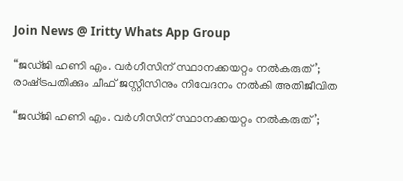Join News @ Iritty Whats App Group

“ജഡ്ജി ഹണി എം. വര്‍ഗീസിന് സ്ഥാനക്കയറ്റം നല്‍കരുത്’; രാഷ്‌ട്രപതിക്കും ചീഫ് ജസ്റ്റീസിനും നിവേദനം നല്‍കി അതിജീവിത

“ജഡ്ജി ഹണി എം. വര്‍ഗീസിന് സ്ഥാനക്കയറ്റം നല്‍കരുത്’;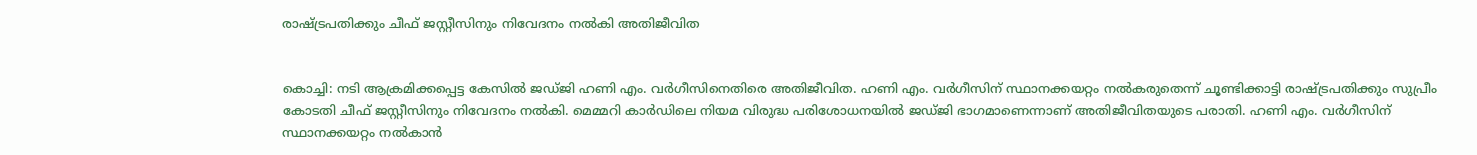രാഷ്‌ട്രപതിക്കും ചീഫ് ജസ്റ്റീസിനും നിവേദനം നല്‍കി അതിജീവിത


കൊച്ചി: നടി ആക്രമിക്കപ്പെട്ട കേസില്‍ ജഡ്ജി ഹണി എം. വര്‍ഗീസിനെതിരെ അതിജീവിത. ഹണി എം. വര്‍ഗീസിന് സ്ഥാനക്കയറ്റം നല്‍കരുതെന്ന് ചൂണ്ടിക്കാട്ടി രാഷ്‌ട്രപതിക്കും സുപ്രീം കോടതി ചീഫ് ജസ്റ്റീസിനും നിവേദനം നല്‍കി. മെമ്മറി കാര്‍ഡിലെ നിയമ വിരുദ്ധ പരിശോധനയില്‍ ജഡ്ജി ഭാഗമാണെന്നാണ് അതിജീവിതയുടെ പരാതി. ഹണി എം. വര്‍ഗീസിന് സ്ഥാനക്കയറ്റം നല്‍കാന്‍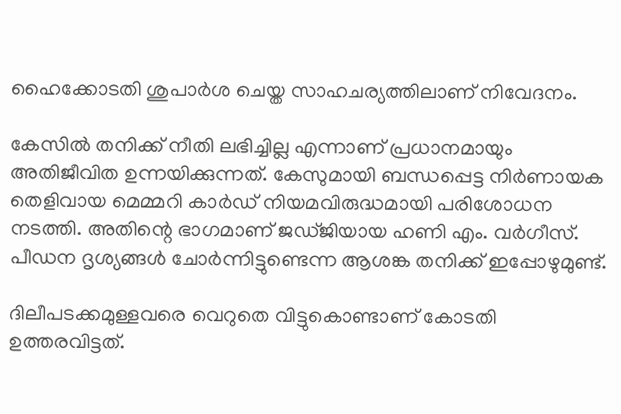ഹൈക്കോടതി ശുപാര്‍ശ ചെയ്ത സാഹചര്യത്തിലാണ് നിവേദനം.

കേസില്‍ തനിക്ക് നീതി ലഭിച്ചില്ല എന്നാണ് പ്രധാനമായും അതിജീവിത ഉന്നയിക്കുന്നത്. കേസുമായി ബന്ധപ്പെട്ട നിര്‍ണായക തെളിവായ മെമ്മറി കാര്‍ഡ് നിയമവിരുദ്ധമായി പരിശോധന നടത്തി. അതിന്റെ ഭാഗമാണ് ജഡ്ജിയായ ഹണി എം. വര്‍ഗീസ്. പീഡന ദൃശ്യങ്ങള്‍ ചോര്‍ന്നിട്ടുണ്ടെന്ന ആശങ്ക തനിക്ക് ഇപ്പോഴുമുണ്ട്.

ദിലീപടക്കമുള്ളവരെ വെറുതെ വിട്ടുകൊണ്ടാണ് കോടതി ഉത്തരവിട്ടത്.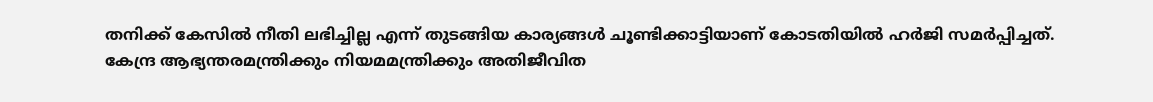തനിക്ക് കേസില്‍ നീതി ലഭിച്ചില്ല എന്ന് തുടങ്ങിയ കാര്യങ്ങള്‍ ചൂണ്ടിക്കാട്ടിയാണ് കോടതിയില്‍ ഹര്‍ജി സമര്‍പ്പിച്ചത്. കേന്ദ്ര ആഭ്യന്തരമന്ത്രിക്കും നിയമമന്ത്രിക്കും അതിജീവിത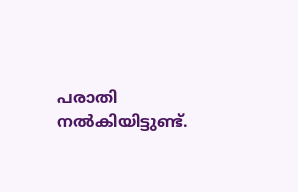പരാതി നല്‍കിയിട്ടുണ്ട്.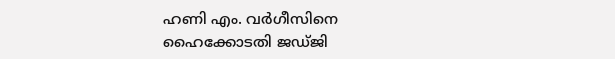ഹണി എം. വര്‍ഗീസിനെ ഹൈക്കോടതി ജഡ്ജി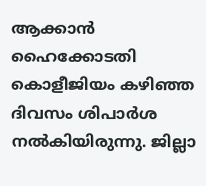ആക്കാന്‍ ഹൈക്കോടതി കൊളീജിയം കഴിഞ്ഞ ദിവസം ശിപാര്‍ശ നല്‍കിയിരുന്നു. ജില്ലാ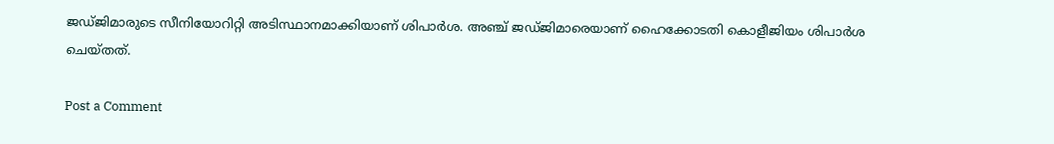ജഡ്ജിമാരുടെ സീനിയോറിറ്റി അടിസ്ഥാനമാക്കിയാണ് ശിപാര്‍ശ. അഞ്ച് ജഡ്ജിമാരെയാണ് ഹൈക്കോടതി കൊളീജിയം ശിപാര്‍ശ ചെയ്തത്.

Post a Comment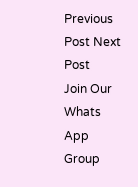Previous Post Next Post
Join Our Whats App Group